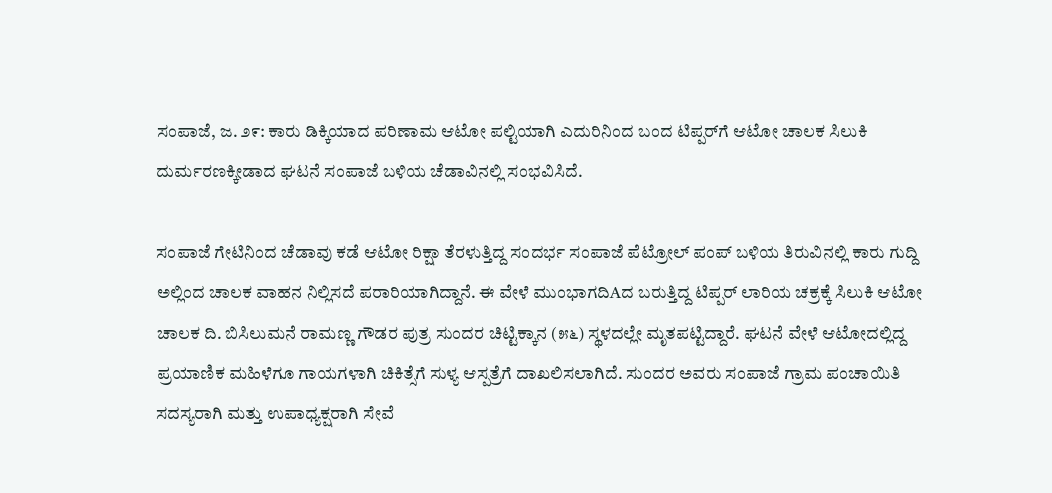ಸಂಪಾಜೆ, ಜ. ೨೯: ಕಾರು ಡಿಕ್ಕಿಯಾದ ಪರಿಣಾಮ ಆಟೋ ಪಲ್ಟಿಯಾಗಿ ಎದುರಿನಿಂದ ಬಂದ ಟಿಪ್ಪರ್‌ಗೆ ಆಟೋ ಚಾಲಕ ಸಿಲುಕಿ ದುರ್ಮರಣಕ್ಕೀಡಾದ ಘಟನೆ ಸಂಪಾಜೆ ಬಳಿಯ ಚೆಡಾವಿನಲ್ಲಿ ಸಂಭವಿಸಿದೆ.

ಸಂಪಾಜೆ ಗೇಟಿನಿಂದ ಚೆಡಾವು ಕಡೆ ಆಟೋ ರಿಕ್ಷಾ ತೆರಳುತ್ತಿದ್ದ ಸಂದರ್ಭ ಸಂಪಾಜೆ ಪೆಟ್ರೋಲ್ ಪಂಪ್ ಬಳಿಯ ತಿರುವಿನಲ್ಲಿ ಕಾರು ಗುದ್ದಿ ಅಲ್ಲಿಂದ ಚಾಲಕ ವಾಹನ ನಿಲ್ಲಿಸದೆ ಪರಾರಿಯಾಗಿದ್ದಾನೆ. ಈ ವೇಳೆ ಮುಂಭಾಗದಿAದ ಬರುತ್ತಿದ್ದ ಟಿಪ್ಪರ್ ಲಾರಿಯ ಚಕ್ರಕ್ಕೆ ಸಿಲುಕಿ ಆಟೋ ಚಾಲಕ ದಿ. ಬಿಸಿಲುಮನೆ ರಾಮಣ್ಣ ಗೌಡರ ಪುತ್ರ ಸುಂದರ ಚಿಟ್ಟಿಕ್ಕಾನ (೫೬) ಸ್ಥಳದಲ್ಲೇ ಮೃತಪಟ್ಟಿದ್ದಾರೆ. ಘಟನೆ ವೇಳೆ ಆಟೋದಲ್ಲಿದ್ದ ಪ್ರಯಾಣಿಕ ಮಹಿಳೆಗೂ ಗಾಯಗಳಾಗಿ ಚಿಕಿತ್ಸೆಗೆ ಸುಳ್ಯ ಆಸ್ಪತ್ರೆಗೆ ದಾಖಲಿಸಲಾಗಿದೆ. ಸುಂದರ ಅವರು ಸಂಪಾಜೆ ಗ್ರಾಮ ಪಂಚಾಯಿತಿ ಸದಸ್ಯರಾಗಿ ಮತ್ತು ಉಪಾಧ್ಯಕ್ಷರಾಗಿ ಸೇವೆ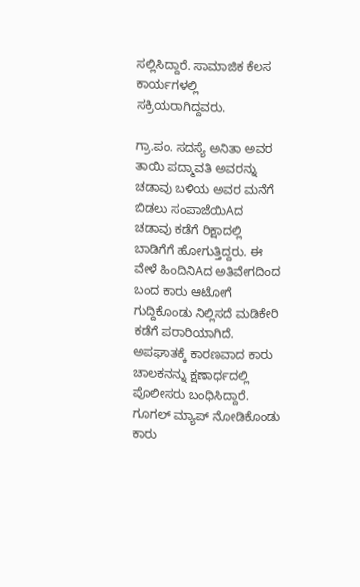ಸಲ್ಲಿಸಿದ್ದಾರೆ. ಸಾಮಾಜಿಕ ಕೆಲಸ ಕಾರ್ಯಗಳಲ್ಲಿ ಸಕ್ರಿಯರಾಗಿದ್ದವರು.

ಗ್ರಾ.ಪಂ. ಸದಸ್ಯೆ ಅನಿತಾ ಅವರ ತಾಯಿ ಪದ್ಮಾವತಿ ಅವರನ್ನು ಚಡಾವು ಬಳಿಯ ಅವರ ಮನೆಗೆ ಬಿಡಲು ಸಂಪಾಜೆಯಿAದ ಚಡಾವು ಕಡೆಗೆ ರಿಕ್ಷಾದಲ್ಲಿ ಬಾಡಿಗೆಗೆ ಹೋಗುತ್ತಿದ್ದರು. ಈ ವೇಳೆ ಹಿಂದಿನಿAದ ಅತಿವೇಗದಿಂದ ಬಂದ ಕಾರು ಆಟೋಗೆ ಗುದ್ದಿಕೊಂಡು ನಿಲ್ಲಿಸದೆ ಮಡಿಕೇರಿ ಕಡೆಗೆ ಪರಾರಿಯಾಗಿದೆ. ಅಪಘಾತಕ್ಕೆ ಕಾರಣವಾದ ಕಾರು ಚಾಲಕನನ್ನು ಕ್ಷಣಾರ್ಧದಲ್ಲಿ ಪೊಲೀಸರು ಬಂಧಿಸಿದ್ದಾರೆ. ಗೂಗಲ್ ಮ್ಯಾಪ್ ನೋಡಿಕೊಂಡು ಕಾರು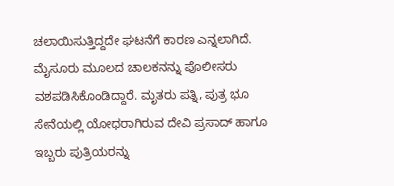ಚಲಾಯಿಸುತ್ತಿದ್ದದೇ ಘಟನೆಗೆ ಕಾರಣ ಎನ್ನಲಾಗಿದೆ. ಮೈಸೂರು ಮೂಲದ ಚಾಲಕನನ್ನು ಪೊಲೀಸರು ವಶಪಡಿಸಿಕೊಂಡಿದ್ದಾರೆ. ಮೃತರು ಪತ್ನಿ, ಪುತ್ರ ಭೂ ಸೇನೆಯಲ್ಲಿ ಯೋಧರಾಗಿರುವ ದೇವಿ ಪ್ರಸಾದ್ ಹಾಗೂ ಇಬ್ಬರು ಪುತ್ರಿಯರನ್ನು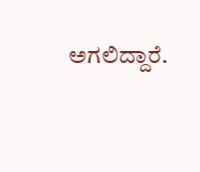ಅಗಲಿದ್ದಾರೆ.